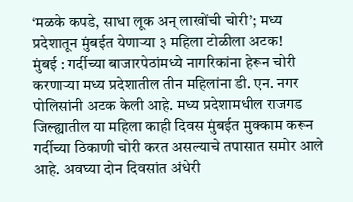‘मळके कपडे, साधा लूक अन् लाखोंची चोरी’; मध्य प्रदेशातून मुंबईत येणाऱ्या ३ महिला टोळीला अटक!
मुंबई : गर्दीच्या बाजारपेठांमध्ये नागरिकांना हेरून चोरी करणाऱ्या मध्य प्रदेशातील तीन महिलांना डी. एन. नगर पोलिसांनी अटक केली आहे. मध्य प्रदेशामधील राजगड जिल्ह्यातील या महिला काही दिवस मुंबईत मुक्काम करून गर्दीच्या ठिकाणी चोरी करत असल्याचे तपासात समोर आले आहे. अवघ्या दोन दिवसांत अंधेरी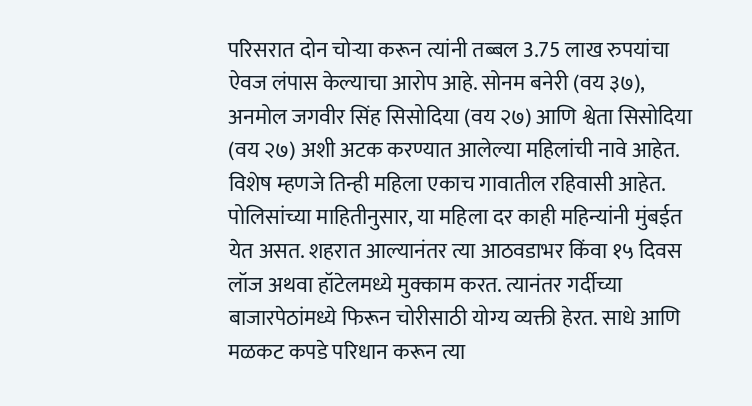परिसरात दोन चोऱ्या करून त्यांनी तब्बल 3.75 लाख रुपयांचा ऐवज लंपास केल्याचा आरोप आहे. सोनम बनेरी (वय ३७), अनमोल जगवीर सिंह सिसोदिया (वय २७) आणि श्वेता सिसोदिया (वय २७) अशी अटक करण्यात आलेल्या महिलांची नावे आहेत. विशेष म्हणजे तिन्ही महिला एकाच गावातील रहिवासी आहेत.
पोलिसांच्या माहितीनुसार, या महिला दर काही महिन्यांनी मुंबईत येत असत. शहरात आल्यानंतर त्या आठवडाभर किंवा १५ दिवस लॉज अथवा हॉटेलमध्ये मुक्काम करत. त्यानंतर गर्दीच्या बाजारपेठांमध्ये फिरून चोरीसाठी योग्य व्यक्ती हेरत. साधे आणि मळकट कपडे परिधान करून त्या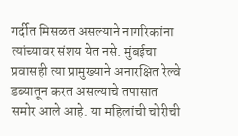गर्दीत मिसळत असल्याने नागरिकांना त्यांच्यावर संशय येत नसे. मुंबईचा प्रवासही त्या प्रामुख्याने अनारक्षित रेल्वे डब्यातून करत असल्याचे तपासात समोर आले आहे. या महिलांची चोरीची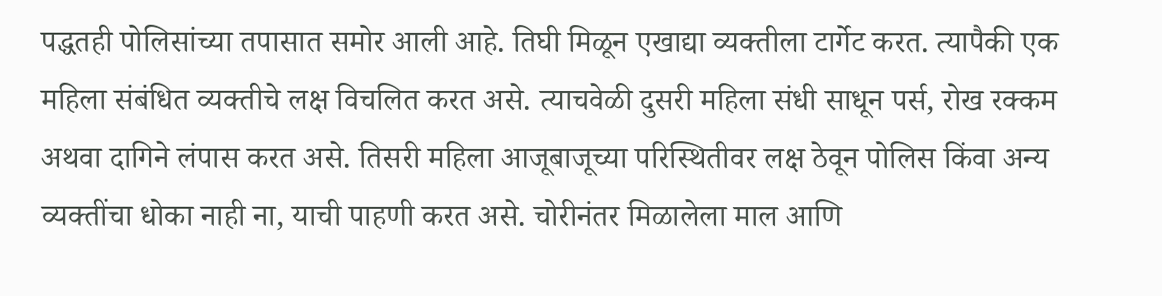पद्धतही पोलिसांच्या तपासात समोर आली आहे. तिघी मिळून एखाद्या व्यक्तीला टार्गेट करत. त्यापैकी एक महिला संबंधित व्यक्तीचे लक्ष विचलित करत असे. त्याचवेळी दुसरी महिला संधी साधून पर्स, रोख रक्कम अथवा दागिने लंपास करत असे. तिसरी महिला आजूबाजूच्या परिस्थितीवर लक्ष ठेवून पोलिस किंवा अन्य व्यक्तींचा धोका नाही ना, याची पाहणी करत असे. चोरीनंतर मिळालेला माल आणि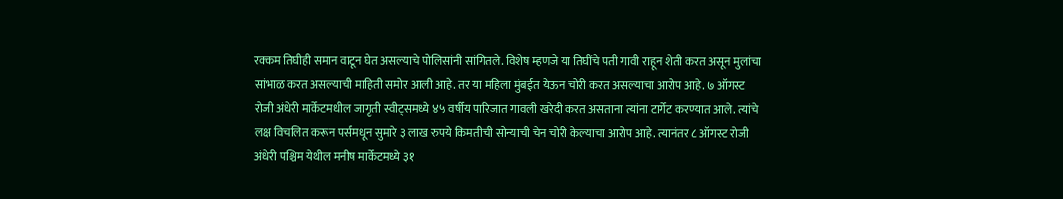रक्कम तिघीही समान वाटून घेत असल्याचे पोलिसांनी सांगितले. विशेष म्हणजे या तिघींचे पती गावी राहून शेती करत असून मुलांचा सांभाळ करत असल्याची माहिती समोर आली आहे. तर या महिला मुंबईत येऊन चोरी करत असल्याचा आरोप आहे. ७ ऑगस्ट रोजी अंधेरी मार्केटमधील जागृती स्वीट्समध्ये ४५ वर्षीय पारिजात गावली खरेदी करत असताना त्यांना टार्गेट करण्यात आले. त्यांचे लक्ष विचलित करून पर्समधून सुमारे ३ लाख रुपये किमतीची सोन्याची चेन चोरी केल्याचा आरोप आहे. त्यानंतर ८ ऑगस्ट रोजी अंधेरी पश्चिम येथील मनीष मार्केटमध्ये ३१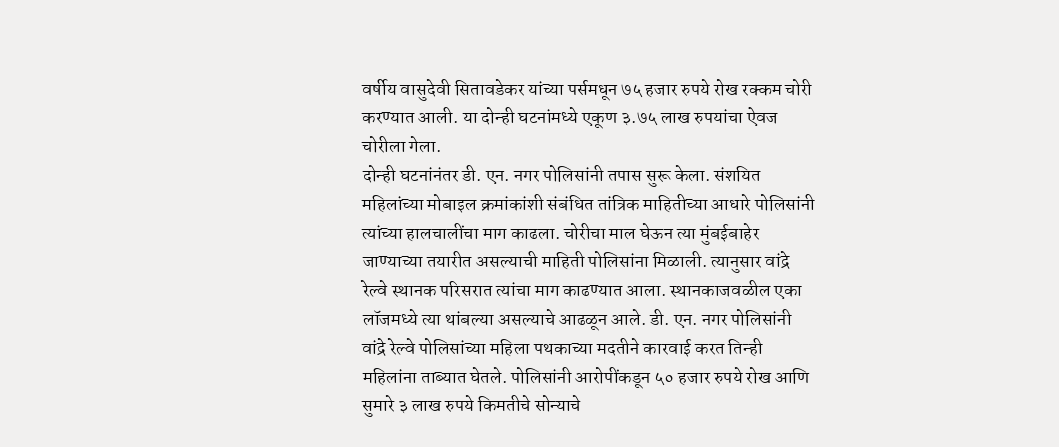वर्षीय वासुदेवी सितावडेकर यांच्या पर्समधून ७५ हजार रुपये रोख रक्कम चोरी करण्यात आली. या दोन्ही घटनांमध्ये एकूण ३.७५ लाख रुपयांचा ऐवज चोरीला गेला.
दोन्ही घटनांनंतर डी. एन. नगर पोलिसांनी तपास सुरू केला. संशयित महिलांच्या मोबाइल क्रमांकांशी संबंधित तांत्रिक माहितीच्या आधारे पोलिसांनी त्यांच्या हालचालींचा माग काढला. चोरीचा माल घेऊन त्या मुंबईबाहेर जाण्याच्या तयारीत असल्याची माहिती पोलिसांना मिळाली. त्यानुसार वांद्रे रेल्वे स्थानक परिसरात त्यांचा माग काढण्यात आला. स्थानकाजवळील एका लॉजमध्ये त्या थांबल्या असल्याचे आढळून आले. डी. एन. नगर पोलिसांनी वांद्रे रेल्वे पोलिसांच्या महिला पथकाच्या मदतीने कारवाई करत तिन्ही महिलांना ताब्यात घेतले. पोलिसांनी आरोपींकडून ५० हजार रुपये रोख आणि सुमारे ३ लाख रुपये किमतीचे सोन्याचे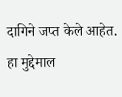दागिने जप्त केले आहेत. हा मुद्देमाल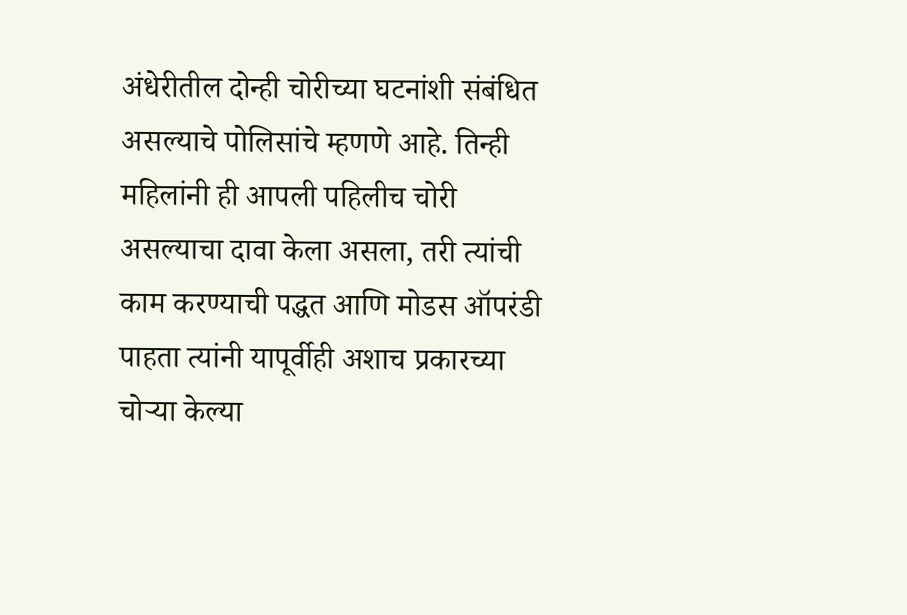अंधेरीतील दोन्ही चोरीच्या घटनांशी संबंधित असल्याचे पोलिसांचे म्हणणे आहे. तिन्ही महिलांनी ही आपली पहिलीच चोरी असल्याचा दावा केला असला, तरी त्यांची काम करण्याची पद्धत आणि मोडस ऑपरंडी पाहता त्यांनी यापूर्वीही अशाच प्रकारच्या चोऱ्या केल्या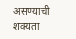असण्याची शक्यता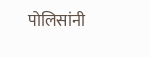पोलिसांनी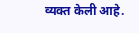व्यक्त केली आहे.